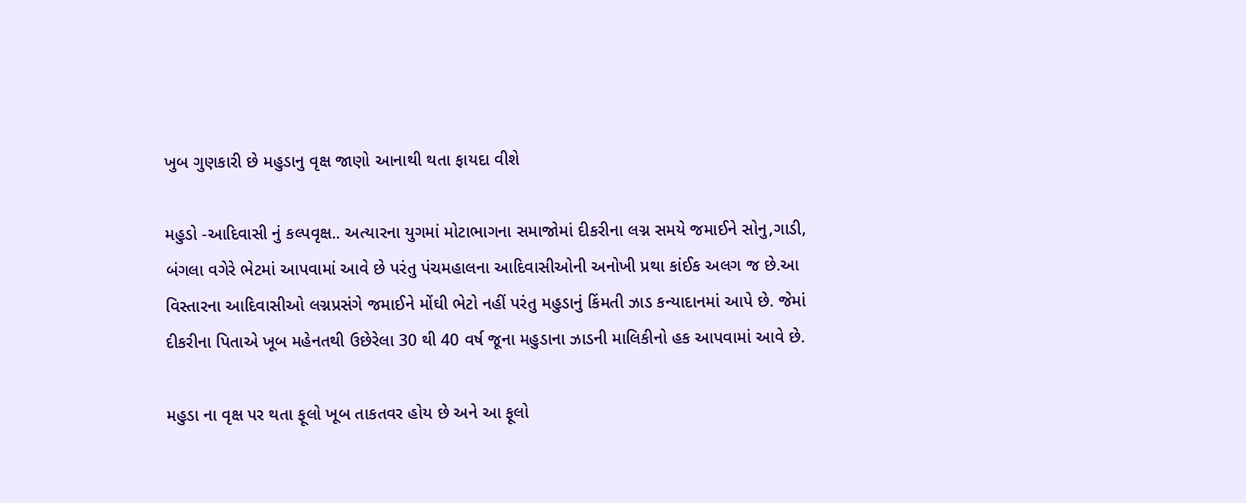ખુબ ગુણકારી છે મહુડાનુ વૃક્ષ જાણો આનાથી થતા ફાયદા વીશે

મહુડો -આદિવાસી નું કલ્પવૃક્ષ.. અત્યારના યુગમાં મોટાભાગના સમાજોમાં દીકરીના લગ્ન સમયે જમાઈને સોનુ,ગાડી, બંગલા વગેરે ભેટમાં આપવામાં આવે છે પરંતુ પંચમહાલના આદિવાસીઓની અનોખી પ્રથા કાંઈક અલગ જ છે.આ વિસ્તારના આદિવાસીઓ લગ્નપ્રસંગે જમાઈને મોંઘી ભેટો નહીં પરંતુ મહુડાનું કિંમતી ઝાડ કન્યાદાનમાં આપે છે. જેમાં દીકરીના પિતાએ ખૂબ મહેનતથી ઉછેરેલા 30 થી 40 વર્ષ જૂના મહુડાના ઝાડની માલિકીનો હક આપવામાં આવે છે.

મહુડા ના વૃક્ષ પર થતા ફૂલો ખૂબ તાકતવર હોય છે અને આ ફૂલો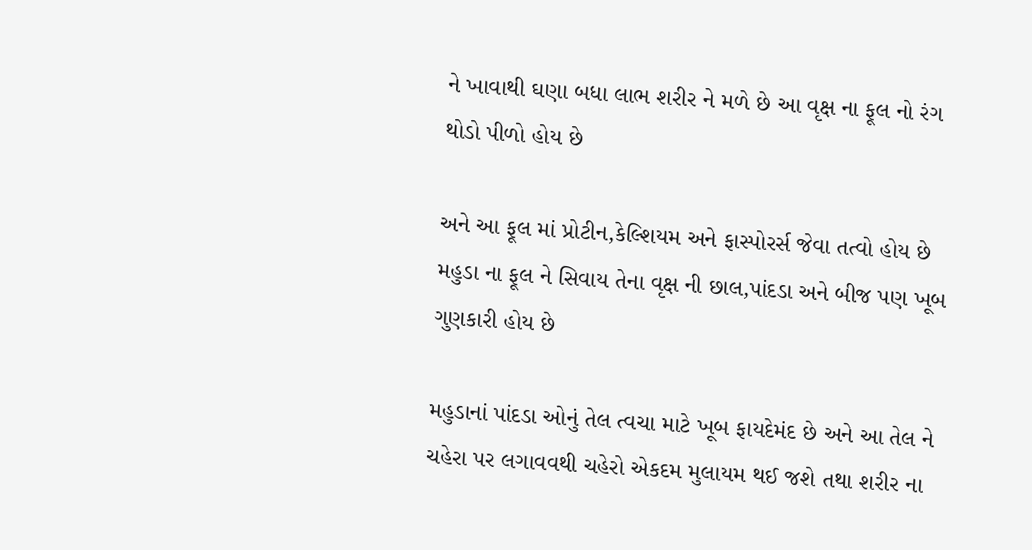ને ખાવાથી ઘણા બધા લાભ શરીર ને મળે છે આ વૃક્ષ ના ફૂલ નો રંગ થોડો પીળો હોય છે

અને આ ફૂલ માં પ્રોટીન,કેલ્શિયમ અને ફાસ્પોરર્સ જેવા તત્વો હોય છે મહુડા ના ફૂલ ને સિવાય તેના વૃક્ષ ની છાલ,પાંદડા અને બીજ પણ ખૂબ ગુણકારી હોય છે

મહુડાનાં પાંદડા ઓનું તેલ ત્વચા માટે ખૂબ ફાયદેમંદ છે અને આ તેલ ને ચહેરા પર લગાવવથી ચહેરો એકદમ મુલાયમ થઈ જશે તથા શરીર ના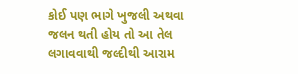કોઈ પણ ભાગે ખુજલી અથવા જલન થતી હોય તો આ તેલ લગાવવાથી જલ્દીથી આરામ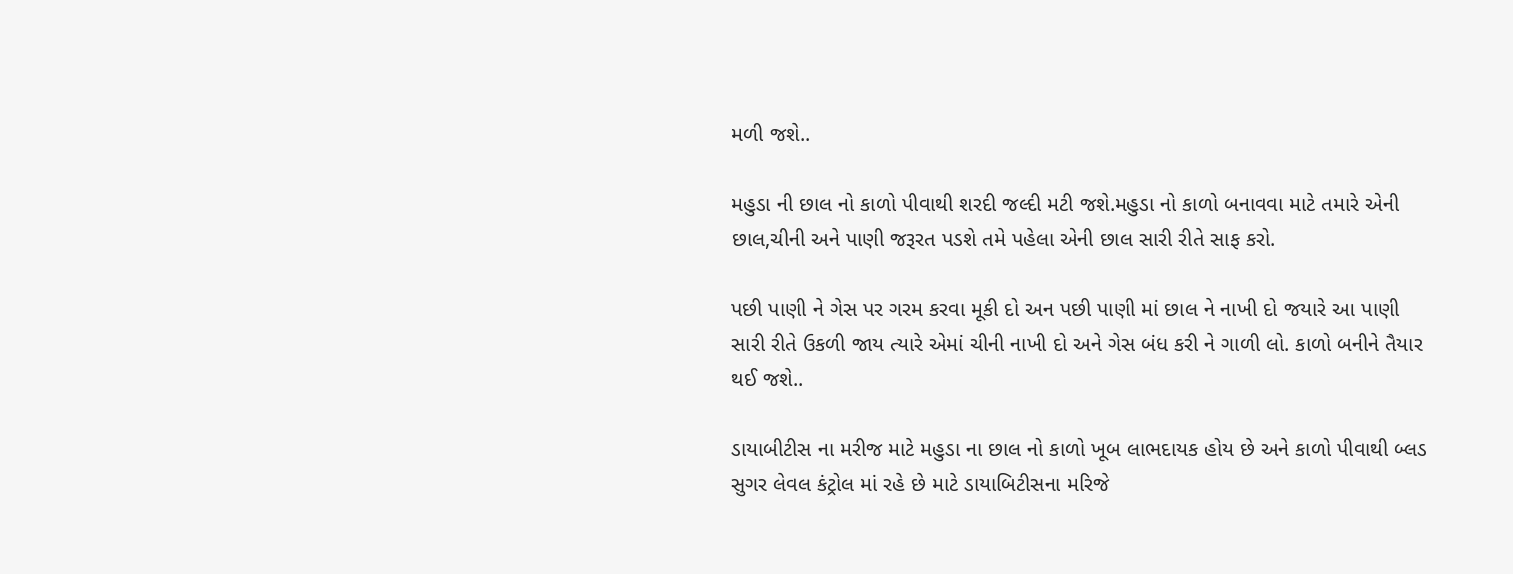મળી જશે..

મહુડા ની છાલ નો કાળો પીવાથી શરદી જલ્દી મટી જશે.મહુડા નો કાળો બનાવવા માટે તમારે એની છાલ,ચીની અને પાણી જરૂરત પડશે તમે પહેલા એની છાલ સારી રીતે સાફ કરો.

પછી પાણી ને ગેસ પર ગરમ કરવા મૂકી દો અન પછી પાણી માં છાલ ને નાખી દો જયારે આ પાણી સારી રીતે ઉકળી જાય ત્યારે એમાં ચીની નાખી દો અને ગેસ બંધ કરી ને ગાળી લો. કાળો બનીને તૈયાર થઈ જશે..

ડાયાબીટીસ ના મરીજ માટે મહુડા ના છાલ નો કાળો ખૂબ લાભદાયક હોય છે અને કાળો પીવાથી બ્લડ સુગર લેવલ કંટ્રોલ માં રહે છે માટે ડાયાબિટીસના મરિજે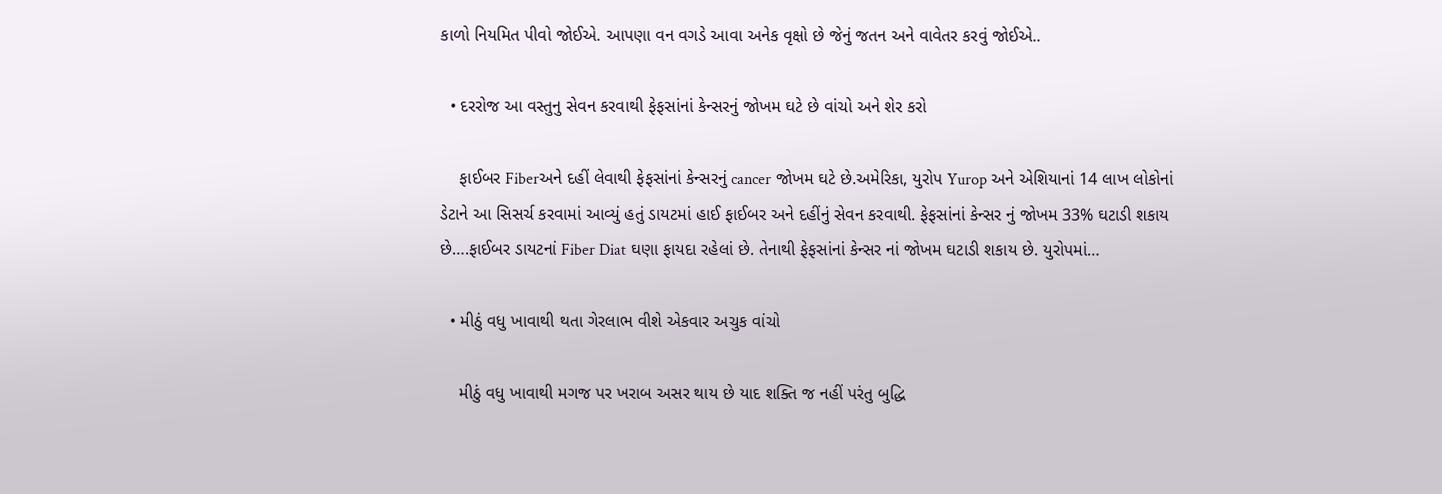કાળો નિયમિત પીવો જોઈએ. આપણા વન વગડે આવા અનેક વૃક્ષો છે જેનું જતન અને વાવેતર કરવું જોઈએ..

  • દરરોજ આ વસ્તુનુ સેવન કરવાથી ફેફસાંનાં કેન્સરનું જોખમ ઘટે છે વાંચો અને શેર કરો

    ફાઈબર Fiberઅને દહીં લેવાથી ફેફસાંનાં કેન્સરનું cancer જોખમ ઘટે છે.અમેરિકા, યુરોપ Yurop અને એશિયાનાં 14 લાખ લોકોનાં ડેટાને આ સિસર્ચ કરવામાં આવ્યું હતું ડાયટમાં હાઈ ફાઈબર અને દહીંનું સેવન કરવાથી. ફેફસાંનાં કેન્સર નું જોખમ 33% ઘટાડી શકાય છે….ફાઈબર ડાયટનાં Fiber Diat ઘણા ફાયદા રહેલાં છે. તેનાથી ફેફસાંનાં કેન્સર નાં જોખમ ઘટાડી શકાય છે. યુરોપમાં…

  • મીઠું વધુ ખાવાથી થતા ગેરલાભ વીશે એકવાર અચુક વાંચો

    મીઠું વધુ ખાવાથી મગજ પર ખરાબ અસર થાય છે યાદ શક્તિ જ નહીં પરંતુ બુદ્ધિ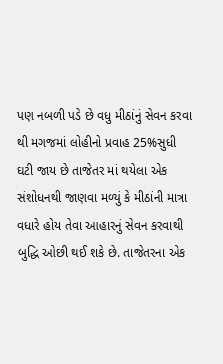પણ નબળી પડે છે વધુ મીઠાંનું સેવન કરવા થી મગજમાં લોહીનો પ્રવાહ 25%સુધી ઘટી જાય છે તાજેતર માં થયેલા એક સંશોધનથી જાણવા મળ્યું કે મીઠાંની માત્રા વધારે હોય તેવા આહારનું સેવન કરવાથી બુદ્ધિ ઓછી થઈ શકે છે. તાજેતરના એક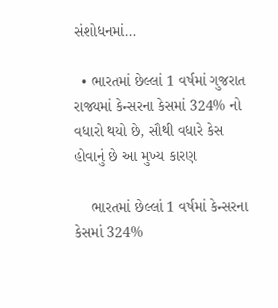સંશોધનમાં…

  • ભારતમાં છેલ્લાં 1 વર્ષમાં ગુજરાત રાજ્યમાં કેન્સરના કેસમાં 324% નો વધારો થયો છે, સૌથી વધારે કેસ હોવાનું છે આ મુખ્ય કારણ

    ભારતમાં છેલ્લાં 1 વર્ષમાં કેન્સરના કેસમાં 324%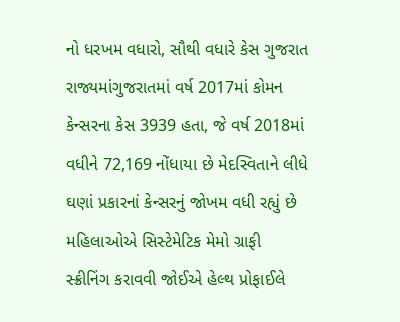નો ધરખમ વધારો, સૌથી વધારે કેસ ગુજરાત રાજ્યમાંગુજરાતમાં વર્ષ 2017માં કોમન કેન્સરના કેસ 3939 હતા, જે વર્ષ 2018માં વધીને 72,169 નોંધાયા છે મેદસ્વિતાને લીધે ઘણાં પ્રકારનાં કેન્સરનું જોખમ વધી રહ્યું છે મહિલાઓએ સિસ્ટેમેટિક મેમો ગ્રાફી સ્ક્રીનિંગ કરાવવી જોઈએ હેલ્થ પ્રોફાઈલે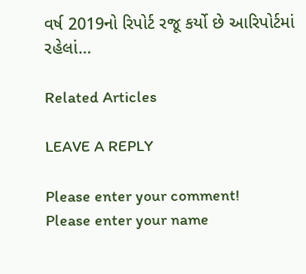વર્ષ 2019નો રિપોર્ટ રજૂ કર્યો છે આરિપોર્ટમાં રહેલાં…

Related Articles

LEAVE A REPLY

Please enter your comment!
Please enter your name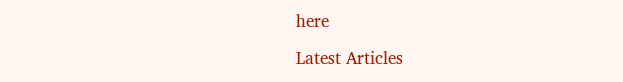here

Latest Articles